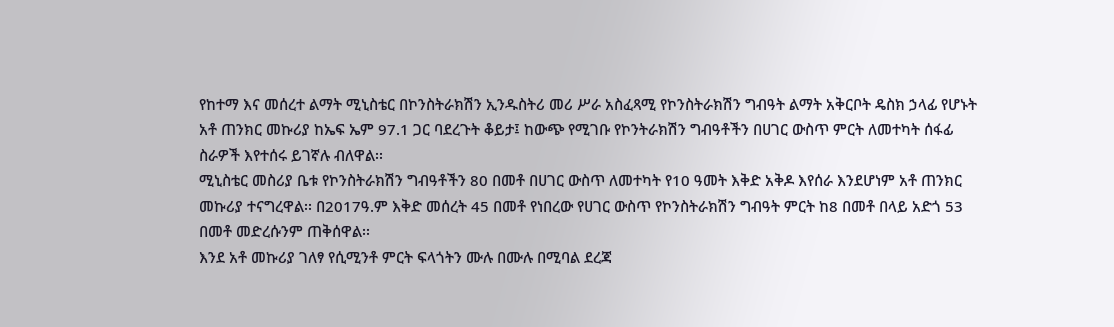የከተማ እና መሰረተ ልማት ሚኒስቴር በኮንስትራክሽን ኢንዱስትሪ መሪ ሥራ አስፈጻሚ የኮንስትራክሽን ግብዓት ልማት አቅርቦት ዴስክ ኃላፊ የሆኑት አቶ ጠንክር መኩሪያ ከኤፍ ኤም 97.1 ጋር ባደረጉት ቆይታ፤ ከውጭ የሚገቡ የኮንትራክሽን ግብዓቶችን በሀገር ውስጥ ምርት ለመተካት ሰፋፊ ስራዎች እየተሰሩ ይገኛሉ ብለዋል፡፡
ሚኒስቴር መስሪያ ቤቱ የኮንስትራክሽን ግብዓቶችን 80 በመቶ በሀገር ውስጥ ለመተካት የ10 ዓመት እቅድ አቅዶ እየሰራ እንደሆነም አቶ ጠንክር መኩሪያ ተናግረዋል፡፡ በ2017ዓ.ም እቅድ መሰረት 45 በመቶ የነበረው የሀገር ውስጥ የኮንስትራክሽን ግብዓት ምርት ከ8 በመቶ በላይ አድጎ 53 በመቶ መድረሱንም ጠቅሰዋል፡፡
እንደ አቶ መኩሪያ ገለፃ የሲሚንቶ ምርት ፍላጎትን ሙሉ በሙሉ በሚባል ደረጃ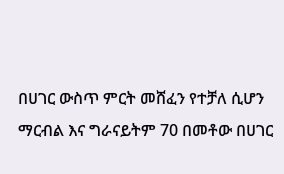በሀገር ውስጥ ምርት መሸፈን የተቻለ ሲሆን ማርብል እና ግራናይትም 70 በመቶው በሀገር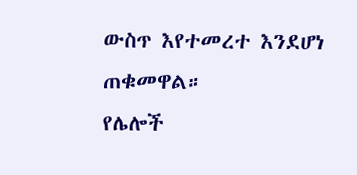ውስጥ እየተመረተ እንደሆነ ጠቁመዋል።
የሌሎች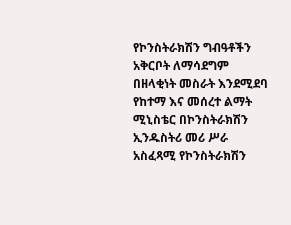የኮንስትራክሽን ግብዓቶችን አቅርቦት ለማሳደግም በዘላቂነት መስራት እንደሚደባ የከተማ እና መሰረተ ልማት ሚኒስቴር በኮንስትራክሽን ኢንዱስትሪ መሪ ሥራ አስፈጻሚ የኮንስትራክሽን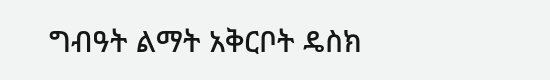ግብዓት ልማት አቅርቦት ዴስክ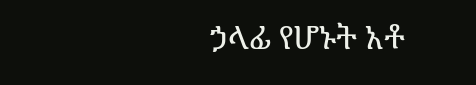ኃላፊ የሆኑት አቶ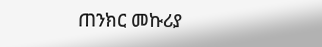ጠንክር መኩሪያ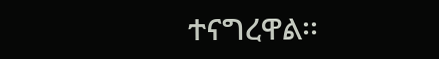ተናግረዋል፡፡